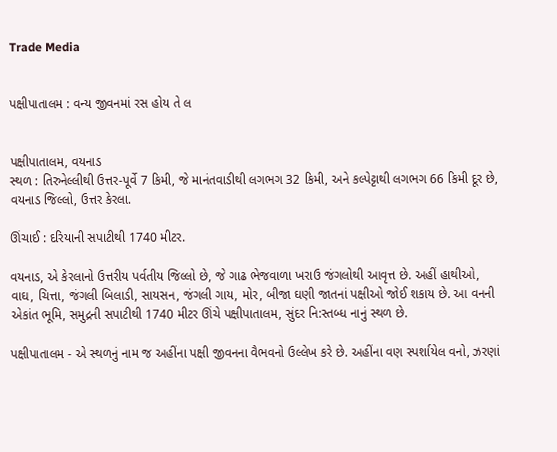Trade Media


પક્ષીપાતાલમ : વન્ય જીવનમાં રસ હોય તે લ


પક્ષીપાતાલમ, વયનાડ
સ્થળ : તિરુનેલ્લીથી ઉત્તર-પૂર્વે 7 કિમી, જે માનંતવાડીથી લગભગ 32 કિમી, અને કલ્પેટ્ટાથી લગભગ 66 કિમી દૂર છે, વયનાડ જિલ્લો, ઉત્તર કેરલા.

ઊંચાઈ : દરિયાની સપાટીથી 1740 મીટર.

વયનાડ, એ કેરલાનો ઉત્તરીય પર્વતીય જિલ્લો છે, જે ગાઢ ભેજવાળા ખરાઉ જંગલોથી આવૃત્ત છે. અહીં હાથીઓ, વાઘ, ચિત્તા, જંગલી બિલાડી, સાયસન, જંગલી ગાય, મોર, બીજા ઘણી જાતનાં પક્ષીઓ જોઈ શકાય છે. આ વનની એકાંત ભૂમિ, સમુદ્રની સપાટીથી 1740 મીટર ઊંચે પક્ષીપાતાલમ, સુંદર નિ:સ્તબ્ધ નાનું સ્થળ છે.

પક્ષીપાતાલમ - એ સ્થળનું નામ જ અહીંના પક્ષી જીવનના વૈભવનો ઉલ્લેખ કરે છે. અહીંના વણ સ્પર્શાયેલ વનો, ઝરણાં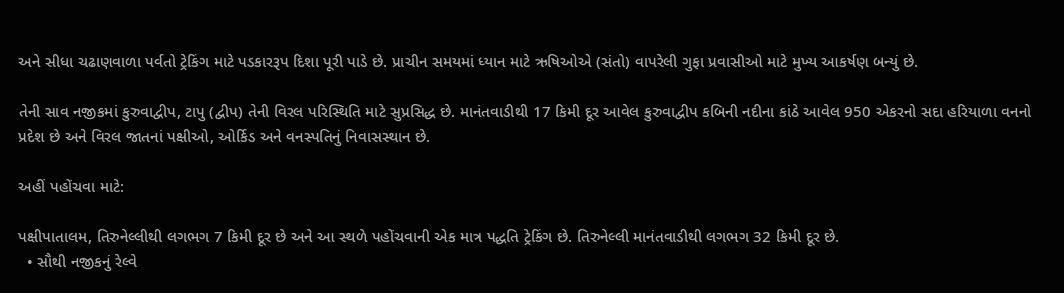અને સીધા ચઢાણવાળા પર્વતો ટ્રેકિંગ માટે પડકારરૂપ દિશા પૂરી પાડે છે. પ્રાચીન સમયમાં ધ્યાન માટે ઋષિઓએ (સંતો) વાપરેલી ગુફા પ્રવાસીઓ માટે મુખ્ય આકર્ષણ બન્યું છે.

તેની સાવ નજીકમાં કુરુવાદ્વીપ, ટાપુ (દ્વીપ) તેની વિરલ પરિસ્થિતિ માટે સુપ્રસિદ્ધ છે. માનંતવાડીથી 17 કિમી દૂર આવેલ કુરુવાદ્વીપ કબિની નદીના કાંઠે આવેલ 950 એકરનો સદા હરિયાળા વનનો પ્રદેશ છે અને વિરલ જાતનાં પક્ષીઓ, ઓર્કિડ અને વનસ્પતિનું નિવાસસ્થાન છે.

અહીં પહોંચવા માટે:

પક્ષીપાતાલમ, તિરુનેલ્લીથી લગભગ 7 કિમી દૂર છે અને આ સ્થળે પહોંચવાની એક માત્ર પદ્ધતિ ટ્રેકિંગ છે. તિરુનેલ્લી માનંતવાડીથી લગભગ 32 કિમી દૂર છે.
  • સૌથી નજીકનું રેલ્વે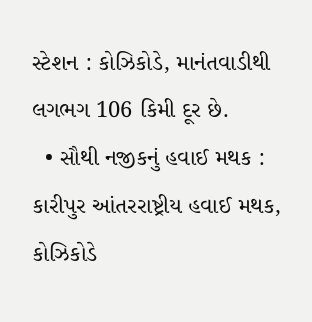સ્ટેશન : કોઝિકોડે, માનંતવાડીથી લગભગ 106 કિમી દૂર છે.
  • સૌથી નજીકનું હવાઈ મથક : કારીપુર આંતરરાષ્ટ્રીય હવાઈ મથક, કોઝિકોડે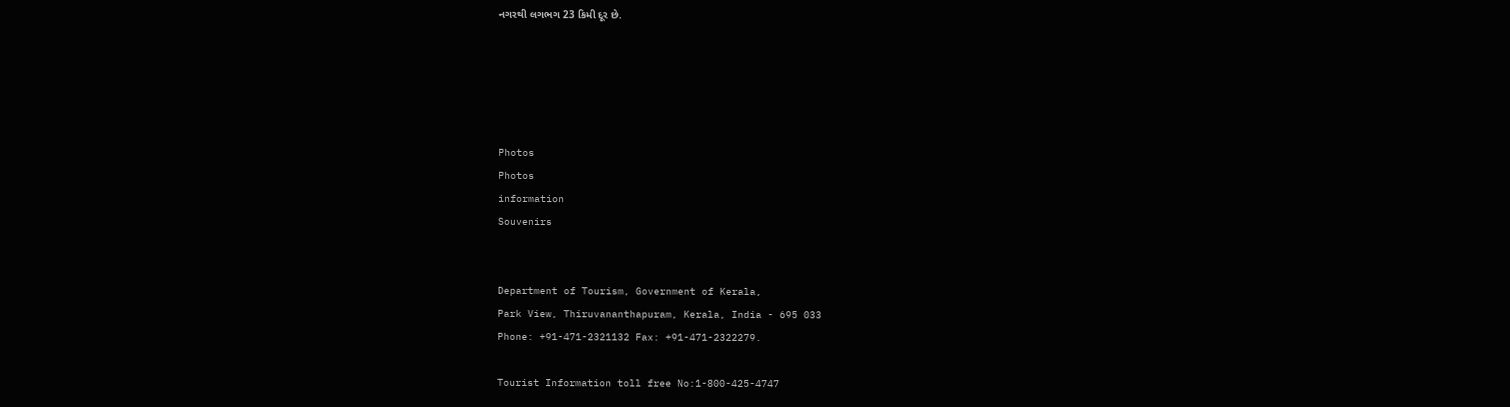નગરથી લગભગ 23 કિમી દૂર છે.





Photos
Photos
information
Souvenirs


Department of Tourism, Government of Kerala,
Park View, Thiruvananthapuram, Kerala, India - 695 033
Phone: +91-471-2321132 Fax: +91-471-2322279.

Tourist Information toll free No:1-800-425-4747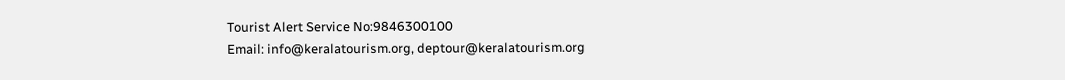Tourist Alert Service No:9846300100
Email: info@keralatourism.org, deptour@keralatourism.org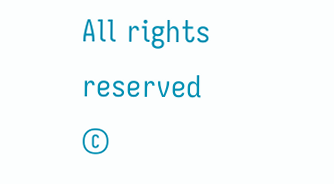All rights reserved ©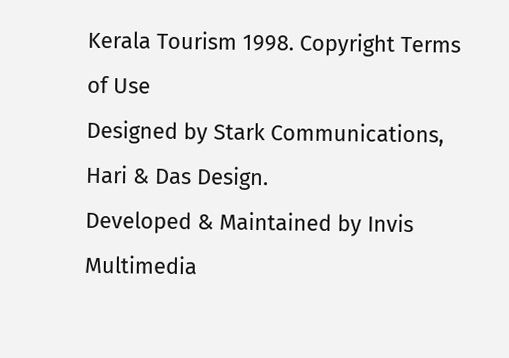Kerala Tourism 1998. Copyright Terms of Use
Designed by Stark Communications, Hari & Das Design.
Developed & Maintained by Invis Multimedia